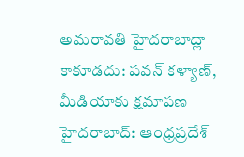అమరావతి హైదరాబాద్లా కాకూడదు: పవన్ కళ్యాణ్, మీడియాకు క్షమాపణ
హైదరాబాద్: ఆంధ్రప్రదేశ్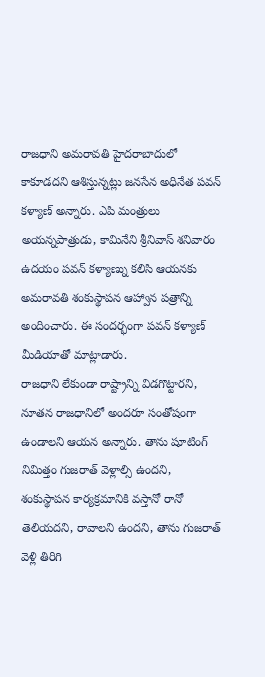రాజధాని అమరావతి హైదరాబాదులో కాకూడదని ఆశిస్తున్నట్లు జనసేన అధినేత పవన్ కళ్యాణ్ అన్నారు. ఎపి మంత్రులు అయన్నపాత్రుడు, కామినేని శ్రీనివాస్ శనివారం ఉదయం పవన్ కళ్యాణ్ను కలిసి ఆయనకు అమరావతి శంకుస్థాపన ఆహ్వాన పత్రాన్ని అందించారు. ఈ సందర్భంగా పవన్ కళ్యాణ్ మీడియాతో మాట్లాడారు.
రాజధాని లేకుండా రాష్ట్రాన్ని విడగొట్టారని, నూతన రాజధానిలో అందరూ సంతోషంగా ఉండాలని ఆయన అన్నారు. తాను షూటింగ్ నిమిత్తం గుజరాత్ వెళ్లాల్సి ఉందని, శంకుస్థాపన కార్యక్రమానికి వస్తానో రానో తెలియదని, రావాలని ఉందని, తాను గుజరాత్ వెళ్లి తిరిగి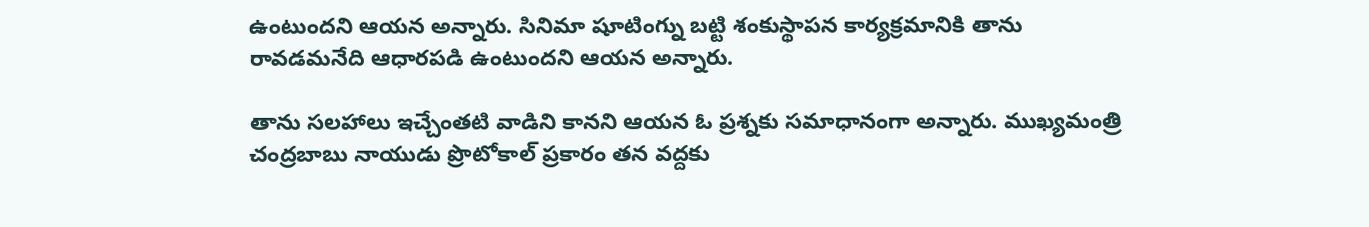ఉంటుందని ఆయన అన్నారు. సినిమా షూటింగ్ను బట్టి శంకుస్థాపన కార్యక్రమానికి తాను రావడమనేది ఆధారపడి ఉంటుందని ఆయన అన్నారు.

తాను సలహాలు ఇచ్చేంతటి వాడిని కానని ఆయన ఓ ప్రశ్నకు సమాధానంగా అన్నారు. ముఖ్యమంత్రి చంద్రబాబు నాయుడు ప్రొటోకాల్ ప్రకారం తన వద్దకు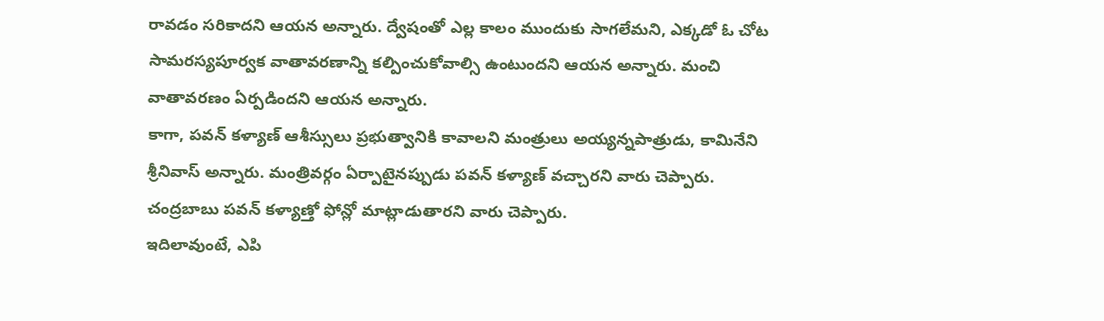రావడం సరికాదని ఆయన అన్నారు. ద్వేషంతో ఎల్ల కాలం ముందుకు సాగలేమని, ఎక్కడో ఓ చోట సామరస్యపూర్వక వాతావరణాన్ని కల్పించుకోవాల్సి ఉంటుందని ఆయన అన్నారు. మంచి వాతావరణం ఏర్పడిందని ఆయన అన్నారు.
కాగా, పవన్ కళ్యాణ్ ఆశీస్సులు ప్రభుత్వానికి కావాలని మంత్రులు అయ్యన్నపాత్రుడు, కామినేని శ్రీనివాస్ అన్నారు. మంత్రివర్గం ఏర్పాటైనప్పుడు పవన్ కళ్యాణ్ వచ్చారని వారు చెప్పారు. చంద్రబాబు పవన్ కళ్యాణ్తో ఫోన్లో మాట్లాడుతారని వారు చెప్పారు.
ఇదిలావుంటే, ఎపి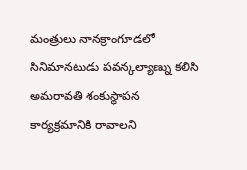మంత్రులు నానక్రాంగూడలో సినిమానటుడు పవన్కల్యాణ్ను కలిసి అమరావతి శంకుస్థాపన కార్యక్రమానికి రావాలని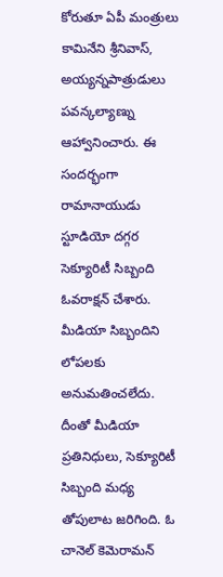కోరుతూ ఏపీ మంత్రులు కామినేని శ్రీనివాస్, అయ్యన్నపాత్రుడులు పవన్కల్యాణ్ను ఆహ్వానించారు. ఈ సందర్భంగా రామానాయుడు స్టూడియో దగ్గర సెక్యూరిటీ సిబ్బంది ఓవరాక్షన్ చేశారు. మీడియా సిబ్బందిని లోపలకు అనుమతించలేదు. దీంతో మీడియా ప్రతినిధులు, సెక్యూరిటీ సిబ్బంది మధ్య తోపులాట జరిగింది. ఓ చానెల్ కెమెరామన్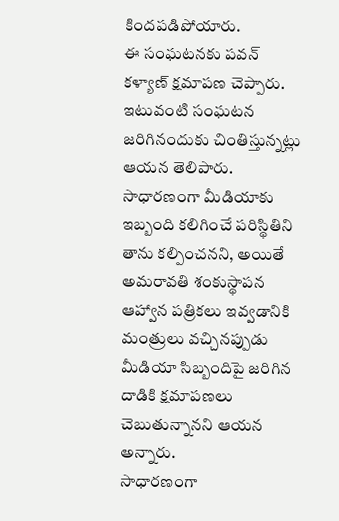కిందపడిపోయారు.
ఈ సంఘటనకు పవన్ కళ్యాణ్ క్షమాపణ చెప్పారు. ఇటువంటి సంఘటన జరిగినందుకు చింతిస్తున్నట్లు ఆయన తెలిపారు. సాధారణంగా మీడియాకు ఇబ్బంది కలిగించే పరిస్థితిని తాను కల్పించనని, అయితే అమరావతి శంకుస్థాపన ఆహ్వాన పత్రికలు ఇవ్వడానికి మంత్రులు వచ్చినప్పుడు మీడియా సిబ్బందిపై జరిగిన దాడికి క్షమాపణలు చెబుతున్నానని ఆయన అన్నారు.
సాధారణంగా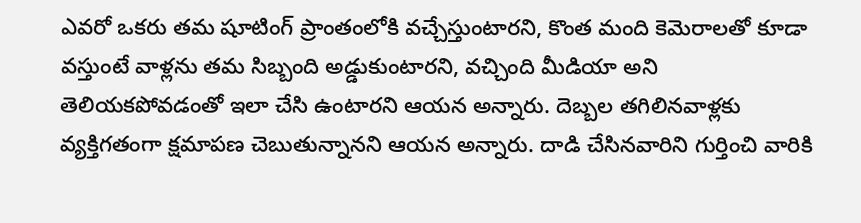ఎవరో ఒకరు తమ షూటింగ్ ప్రాంతంలోకి వచ్చేస్తుంటారని, కొంత మంది కెమెరాలతో కూడా వస్తుంటే వాళ్లను తమ సిబ్బంది అడ్డుకుంటారని, వచ్చింది మీడియా అని తెలియకపోవడంతో ఇలా చేసి ఉంటారని ఆయన అన్నారు. దెబ్బల తగిలినవాళ్లకు వ్యక్తిగతంగా క్షమాపణ చెబుతున్నానని ఆయన అన్నారు. దాడి చేసినవారిని గుర్తించి వారికి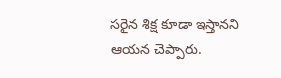సరైన శిక్ష కూడా ఇస్తానని ఆయన చెప్పారు.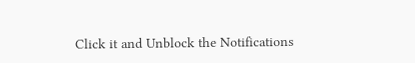Click it and Unblock the Notifications